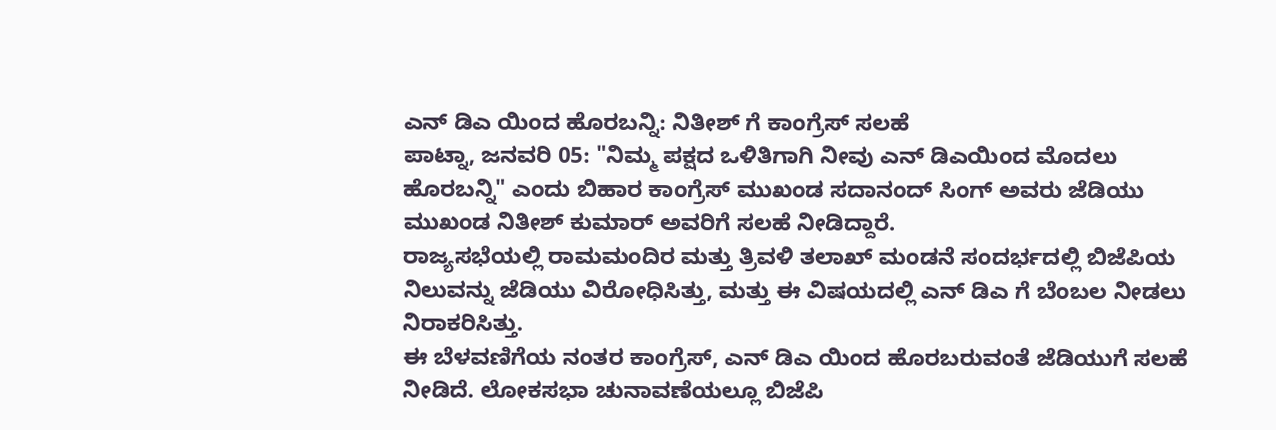ಎನ್ ಡಿಎ ಯಿಂದ ಹೊರಬನ್ನಿ: ನಿತೀಶ್ ಗೆ ಕಾಂಗ್ರೆಸ್ ಸಲಹೆ
ಪಾಟ್ನಾ, ಜನವರಿ 05: "ನಿಮ್ಮ ಪಕ್ಷದ ಒಳಿತಿಗಾಗಿ ನೀವು ಎನ್ ಡಿಎಯಿಂದ ಮೊದಲು ಹೊರಬನ್ನಿ" ಎಂದು ಬಿಹಾರ ಕಾಂಗ್ರೆಸ್ ಮುಖಂಡ ಸದಾನಂದ್ ಸಿಂಗ್ ಅವರು ಜೆಡಿಯು ಮುಖಂಡ ನಿತೀಶ್ ಕುಮಾರ್ ಅವರಿಗೆ ಸಲಹೆ ನೀಡಿದ್ದಾರೆ.
ರಾಜ್ಯಸಭೆಯಲ್ಲಿ ರಾಮಮಂದಿರ ಮತ್ತು ತ್ರಿವಳಿ ತಲಾಖ್ ಮಂಡನೆ ಸಂದರ್ಭದಲ್ಲಿ ಬಿಜೆಪಿಯ ನಿಲುವನ್ನು ಜೆಡಿಯು ವಿರೋಧಿಸಿತ್ತು, ಮತ್ತು ಈ ವಿಷಯದಲ್ಲಿ ಎನ್ ಡಿಎ ಗೆ ಬೆಂಬಲ ನೀಡಲು ನಿರಾಕರಿಸಿತ್ತು.
ಈ ಬೆಳವಣಿಗೆಯ ನಂತರ ಕಾಂಗ್ರೆಸ್, ಎನ್ ಡಿಎ ಯಿಂದ ಹೊರಬರುವಂತೆ ಜೆಡಿಯುಗೆ ಸಲಹೆ ನೀಡಿದೆ. ಲೋಕಸಭಾ ಚುನಾವಣೆಯಲ್ಲೂ ಬಿಜೆಪಿ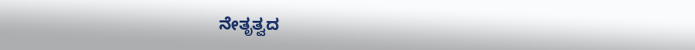ನೇತೃತ್ವದ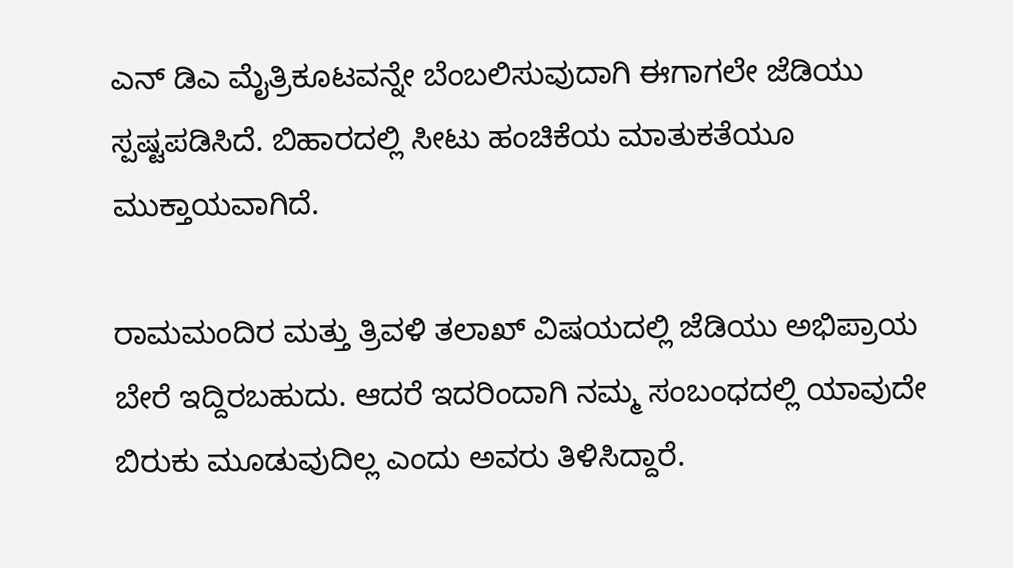ಎನ್ ಡಿಎ ಮೈತ್ರಿಕೂಟವನ್ನೇ ಬೆಂಬಲಿಸುವುದಾಗಿ ಈಗಾಗಲೇ ಜೆಡಿಯು ಸ್ಪಷ್ಟಪಡಿಸಿದೆ. ಬಿಹಾರದಲ್ಲಿ ಸೀಟು ಹಂಚಿಕೆಯ ಮಾತುಕತೆಯೂ ಮುಕ್ತಾಯವಾಗಿದೆ.

ರಾಮಮಂದಿರ ಮತ್ತು ತ್ರಿವಳಿ ತಲಾಖ್ ವಿಷಯದಲ್ಲಿ ಜೆಡಿಯು ಅಭಿಪ್ರಾಯ ಬೇರೆ ಇದ್ದಿರಬಹುದು. ಆದರೆ ಇದರಿಂದಾಗಿ ನಮ್ಮ ಸಂಬಂಧದಲ್ಲಿ ಯಾವುದೇ ಬಿರುಕು ಮೂಡುವುದಿಲ್ಲ ಎಂದು ಅವರು ತಿಳಿಸಿದ್ದಾರೆ.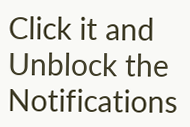Click it and Unblock the Notifications